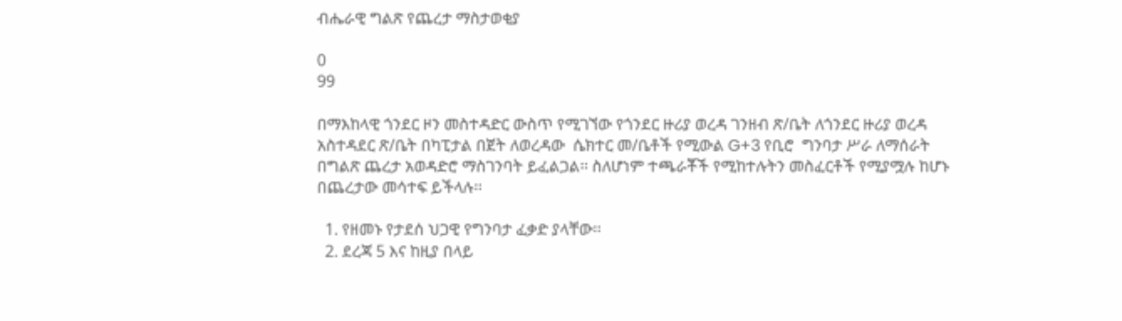ብሔራዊ ግልጽ የጨረታ ማስታወቂያ

0
99

በማእከላዊ ጎንደር ዞን መስተዳድር ውስጥ የሚገኘው የጎንደር ዙሪያ ወረዳ ገንዘብ ጽ/ቤት ለጎንደር ዙሪያ ወረዳ አስተዳደር ጽ/ቤት በካፒታል በጀት ለወረዳው  ሴክተር መ/ቤቶች የሚውል G+3 የቢሮ  ግንባታ ሥራ ለማሰራት በግልጽ ጨረታ አወዳድሮ ማስገንባት ይፈልጋል፡፡ ስለሆነም ተጫራቾች የሚከተሉትን መስፈርቶች የሚያሟሉ ከሆኑ በጨረታው መሳተፍ ይችላሉ፡፡

  1. የዘመኑ የታደሰ ህጋዊ የግንባታ ፈቃድ ያላቸው፡፡
  2. ደረጃ 5 እና ከዚያ በላይ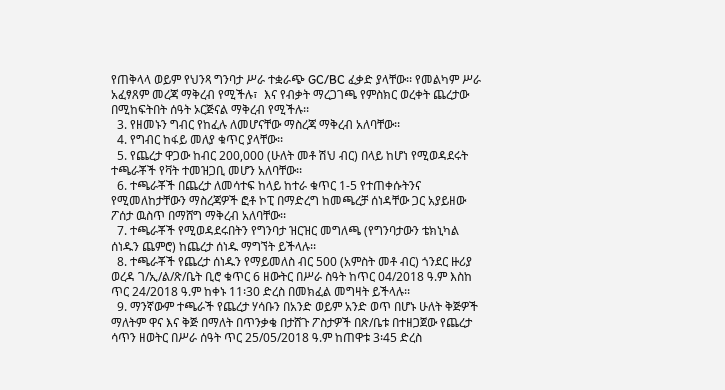የጠቅላላ ወይም የህንጻ ግንባታ ሥራ ተቋራጭ GC/BC ፈቃድ ያላቸው፡፡ የመልካም ሥራ አፈፃጸም መረጃ ማቅረብ የሚችሉ፣  እና የብቃት ማረጋገጫ የምስክር ወረቀት ጨረታው በሚከፍትበት ሰዓት ኦርጅናል ማቅረብ የሚችሉ፡፡
  3. የዘመኑን ግብር የከፈሉ ለመሆናቸው ማስረጃ ማቅረብ አለባቸው፡፡
  4. የግብር ከፋይ መለያ ቁጥር ያላቸው፡፡
  5. የጨረታ ዋጋው ከብር 200,000 (ሁለት መቶ ሽህ ብር) በላይ ከሆነ የሚወዳደሩት ተጫራቾች የቫት ተመዝጋቢ መሆን አለባቸው፡፡
  6. ተጫራቾች በጨረታ ለመሳተፍ ከላይ ከተራ ቁጥር 1-5 የተጠቀሱትንና የሚመለከታቸውን ማስረጃዎች ፎቶ ኮፒ በማድረግ ከመጫረቻ ሰነዳቸው ጋር አያይዘው ፖሰታ ዉስጥ በማሸግ ማቅረብ አለባቸው፡፡
  7. ተጫራቾች የሚወዳደሩበትን የግንባታ ዝርዝር መግለጫ (የግንባታውን ቴክኒካል ሰነዱን ጨምሮ) ከጨረታ ሰነዱ ማግኘት ይችላሉ፡፡
  8. ተጫራቾች የጨረታ ሰነዱን የማይመለስ ብር 500 (አምስት መቶ ብር) ጎንደር ዙሪያ ወረዳ ገ/ኢ/ል/ጽ/ቤት ቢሮ ቁጥር 6 ዘውትር በሥራ ስዓት ከጥር 04/2018 ዓ.ም እስከ ጥር 24/2018 ዓ.ም ከቀኑ 11፡30 ድረስ በመክፈል መግዛት ይችላሉ፡፡
  9. ማንኛውም ተጫራች የጨረታ ሃሳቡን በአንድ ወይም አንድ ወጥ በሆኑ ሁለት ቅጅዎች ማለትም ዋና እና ቅጅ በማለት በጥንቃቄ በታሸጉ ፖስታዎች በጽ/ቤቱ በተዘጋጀው የጨረታ ሳጥን ዘወትር በሥራ ሰዓት ጥር 25/05/2018 ዓ.ም ከጠዋቱ 3፡45 ድረስ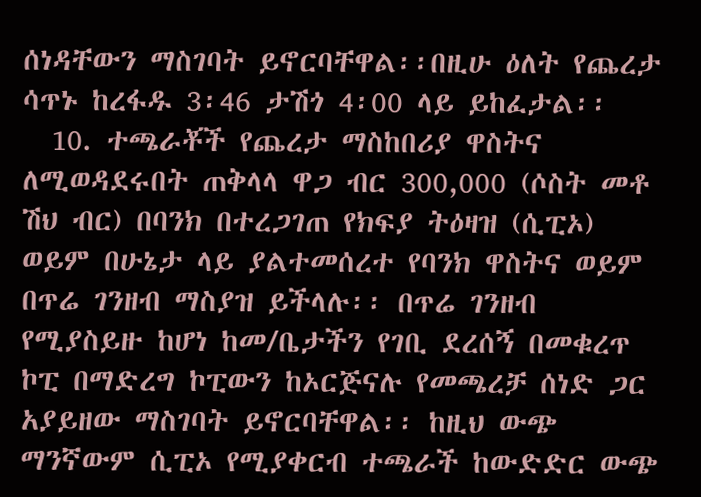ሰነዳቸውን ማስገባት ይኖርባቸዋል፡፡በዚሁ ዕለት የጨረታ ሳጥኑ ከረፋዱ 3፡46 ታሽጎ 4፡00 ላይ ይከፈታል፡፡
  10. ተጫራቾች የጨረታ ማስከበሪያ ዋስትና ለሚወዳደሩበት ጠቅላላ ዋጋ ብር 300,000 (ሶስት መቶ ሽህ ብር) በባንክ በተረጋገጠ የክፍያ ትዕዛዝ (ሲፒኦ) ወይም በሁኔታ ላይ ያልተመሰረተ የባንክ ዋስትና ወይም በጥሬ ገንዘብ ማስያዝ ይችላሉ፡፡ በጥሬ ገንዘብ የሚያስይዙ ከሆነ ከመ/ቤታችን የገቢ ደረሰኝ በመቁረጥ ኮፒ በማድረግ ኮፒውን ከኦርጅናሉ የመጫረቻ ሰነድ ጋር አያይዘው ማስገባት ይኖርባቸዋል፡፡ ከዚህ ውጭ ማንኛውም ሲፒኦ የሚያቀርብ ተጫራች ከውድድር ውጭ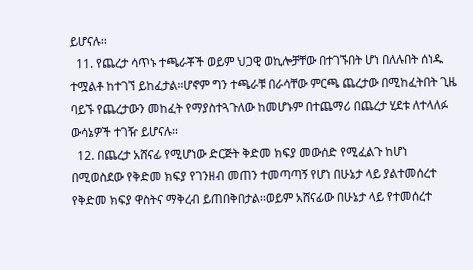ይሆናሉ፡፡
  11. የጨረታ ሳጥኑ ተጫራቾች ወይም ህጋዊ ወኪሎቻቸው በተገኙበት ሆነ በለሉበት ሰነዱ ተሟልቶ ከተገኘ ይከፈታል፡፡ሆኖም ግን ተጫራቹ በራሳቸው ምርጫ ጨረታው በሚከፈትበት ጊዜ ባይኙ የጨረታውን መከፈት የማያስተጓጉለው ከመሆኑም በተጨማሪ በጨረታ ሂደቱ ለተላለፉ ውሳኔዎች ተገዥ ይሆናሉ፡፡
  12. በጨረታ አሸናፊ የሚሆነው ድርጅት ቅድመ ክፍያ መውሰድ የሚፈልጉ ከሆነ በሚወስደው የቅድመ ክፍያ የገንዘብ መጠን ተመጣጣኝ የሆነ በሁኔታ ላይ ያልተመሰረተ የቅድመ ክፍያ ዋስትና ማቅረብ ይጠበቅበታል፡፡ወይም አሸናፊው በሁኔታ ላይ የተመሰረተ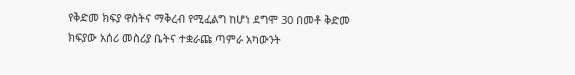የቅድመ ክፍያ ዋስትና ማቅረብ የሚፈልግ ከሆነ ደግሞ 30 በመቶ ቅድመ ክፍያው አሰሪ መስሪያ ቤትና ተቋራጩ ጣምራ አካውንት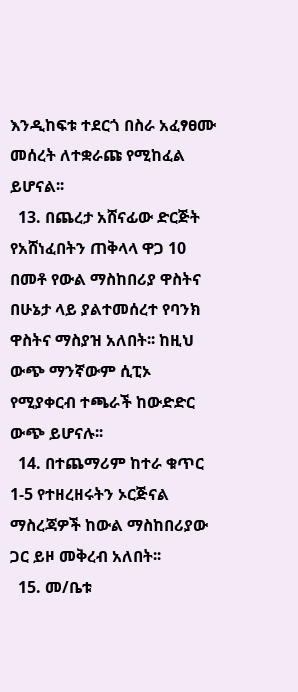እንዲከፍቱ ተደርጎ በስራ አፈፃፀሙ መሰረት ለተቋራጩ የሚከፈል ይሆናል፡፡
  13. በጨረታ አሸናፊው ድርጅት የአሸነፈበትን ጠቅላላ ዋጋ 10 በመቶ የውል ማስከበሪያ ዋስትና በሁኔታ ላይ ያልተመሰረተ የባንክ ዋስትና ማስያዝ አለበት፡፡ ከዚህ ውጭ ማንኛውም ሲፒኦ የሚያቀርብ ተጫራች ከውድድር ውጭ ይሆናሉ፡፡
  14. በተጨማሪም ከተራ ቁጥር 1-5 የተዘረዘሩትን ኦርጅናል ማስረጃዎች ከውል ማስከበሪያው ጋር ይዞ መቅረብ አለበት፡፡
  15. መ/ቤቱ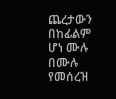ጨረታውን በከፊልም ሆነ ሙሉ በሙሉ የመሰረዝ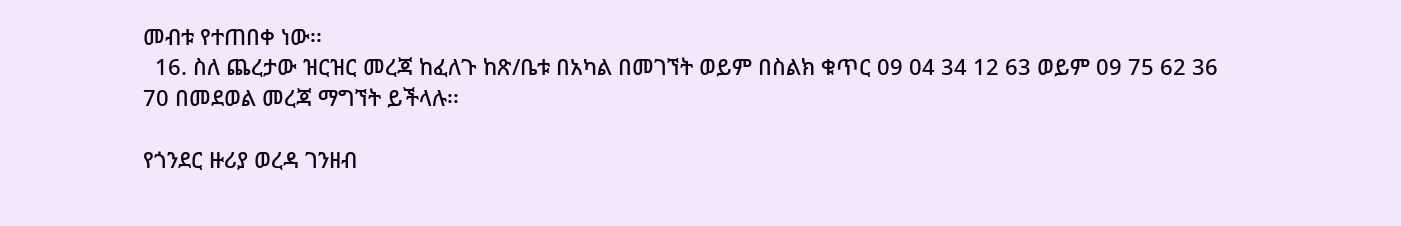መብቱ የተጠበቀ ነው፡፡
  16. ስለ ጨረታው ዝርዝር መረጃ ከፈለጉ ከጽ/ቤቱ በአካል በመገኘት ወይም በስልክ ቁጥር 09 04 34 12 63 ወይም 09 75 62 36 70 በመደወል መረጃ ማግኘት ይችላሉ፡፡

የጎንደር ዙሪያ ወረዳ ገንዘብ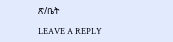ጽ/ቤት

LEAVE A REPLY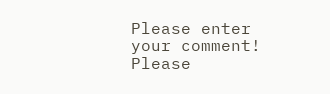Please enter your comment!
Please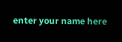enter your name here